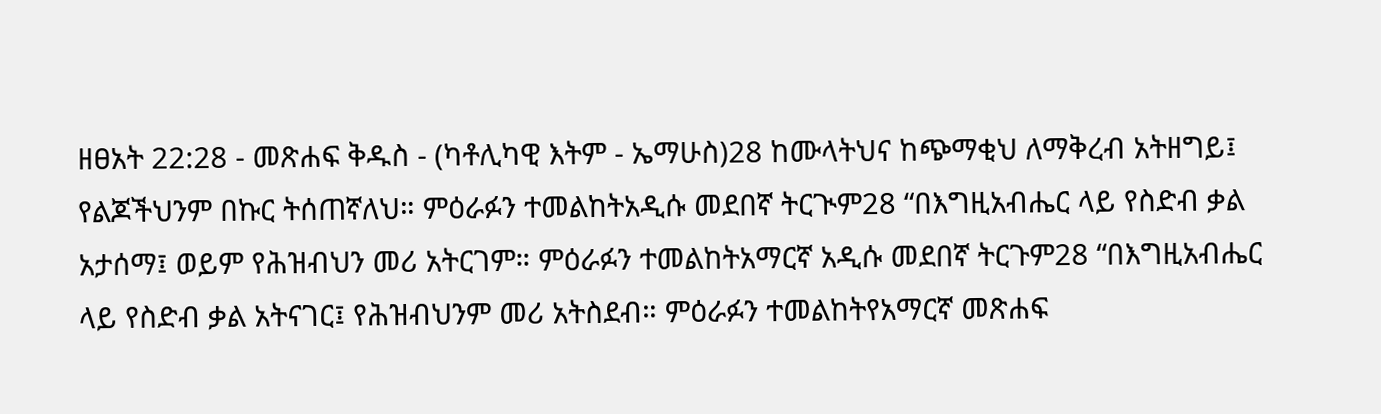ዘፀአት 22:28 - መጽሐፍ ቅዱስ - (ካቶሊካዊ እትም - ኤማሁስ)28 ከሙላትህና ከጭማቂህ ለማቅረብ አትዘግይ፤ የልጆችህንም በኩር ትሰጠኛለህ። ምዕራፉን ተመልከትአዲሱ መደበኛ ትርጒም28 “በእግዚአብሔር ላይ የስድብ ቃል አታሰማ፤ ወይም የሕዝብህን መሪ አትርገም። ምዕራፉን ተመልከትአማርኛ አዲሱ መደበኛ ትርጉም28 “በእግዚአብሔር ላይ የስድብ ቃል አትናገር፤ የሕዝብህንም መሪ አትስደብ። ምዕራፉን ተመልከትየአማርኛ መጽሐፍ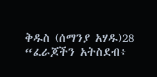ቅዱስ (ሰማንያ አሃዱ)28 “ፈራጆችን አትስደብ፥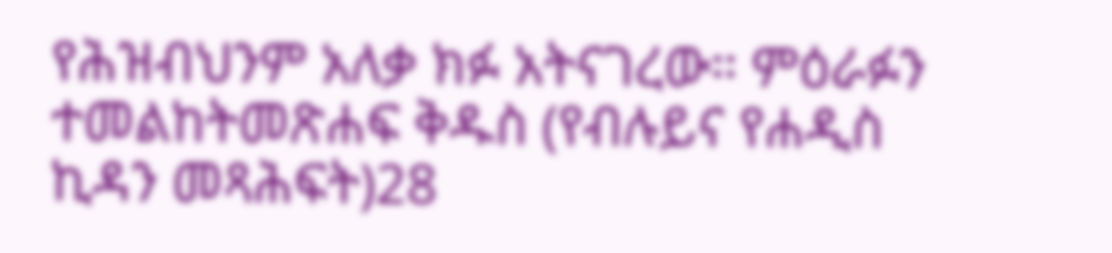የሕዝብህንም አለቃ ክፉ አትናገረው። ምዕራፉን ተመልከትመጽሐፍ ቅዱስ (የብሉይና የሐዲስ ኪዳን መጻሕፍት)28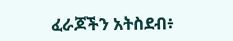ፈራጆችን አትስደብ፥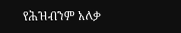የሕዝብንም አለቃ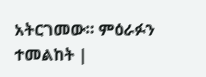አትርገመው። ምዕራፉን ተመልከት |